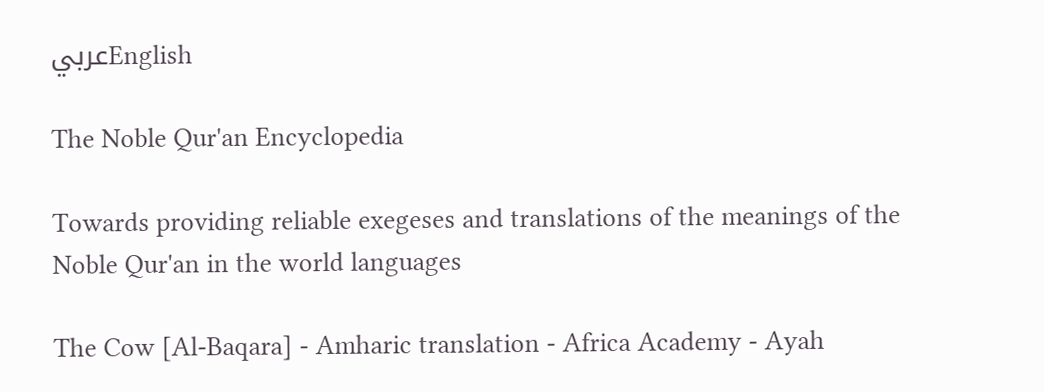عربيEnglish

The Noble Qur'an Encyclopedia

Towards providing reliable exegeses and translations of the meanings of the Noble Qur'an in the world languages

The Cow [Al-Baqara] - Amharic translation - Africa Academy - Ayah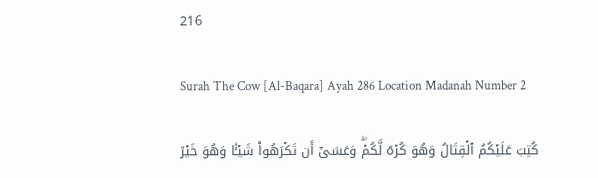216

Surah The Cow [Al-Baqara] Ayah 286 Location Madanah Number 2

كُتِبَ عَلَيۡكُمُ ٱلۡقِتَالُ وَهُوَ كُرۡهٞ لَّكُمۡۖ وَعَسَىٰٓ أَن تَكۡرَهُواْ شَيۡـٔٗا وَهُوَ خَيۡرٞ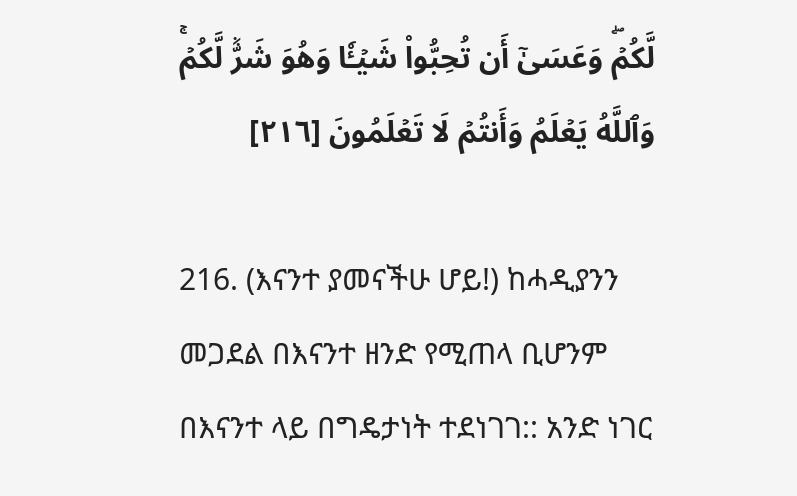لَّكُمۡۖ وَعَسَىٰٓ أَن تُحِبُّواْ شَيۡـٔٗا وَهُوَ شَرّٞ لَّكُمۡۚ وَٱللَّهُ يَعۡلَمُ وَأَنتُمۡ لَا تَعۡلَمُونَ [٢١٦]

216. (እናንተ ያመናችሁ ሆይ!) ከሓዲያንን መጋደል በእናንተ ዘንድ የሚጠላ ቢሆንም በእናንተ ላይ በግዴታነት ተደነገገ:: አንድ ነገር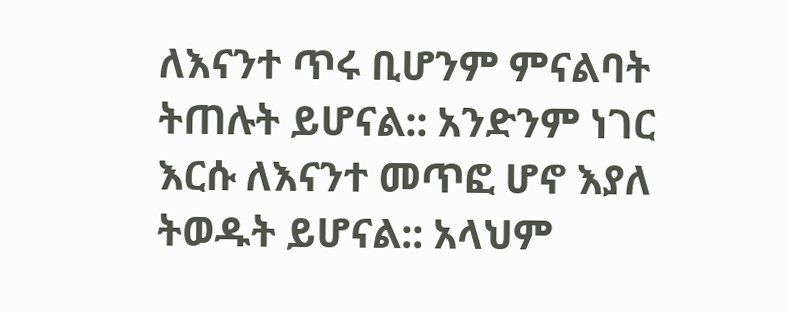ለእናንተ ጥሩ ቢሆንም ምናልባት ትጠሉት ይሆናል:: አንድንም ነገር እርሱ ለእናንተ መጥፎ ሆኖ እያለ ትወዱት ይሆናል:: አላህም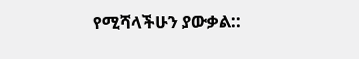የሚሻላችሁን ያውቃል::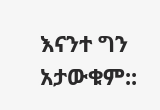እናንተ ግን አታውቁም::